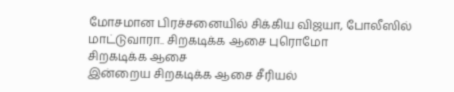மோசமான பிரச்சனையில் சிக்கிய விஜயா, போலீஸில் மாட்டுவாரா.. சிறகடிக்க ஆசை புரொமோ
சிறகடிக்க ஆசை
இன்றைய சிறகடிக்க ஆசை சீரியல்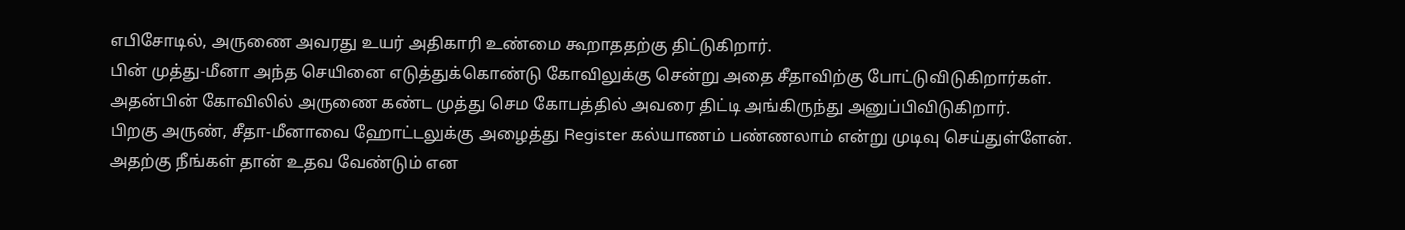எபிசோடில், அருணை அவரது உயர் அதிகாரி உண்மை கூறாததற்கு திட்டுகிறார்.
பின் முத்து-மீனா அந்த செயினை எடுத்துக்கொண்டு கோவிலுக்கு சென்று அதை சீதாவிற்கு போட்டுவிடுகிறார்கள். அதன்பின் கோவிலில் அருணை கண்ட முத்து செம கோபத்தில் அவரை திட்டி அங்கிருந்து அனுப்பிவிடுகிறார்.
பிறகு அருண், சீதா-மீனாவை ஹோட்டலுக்கு அழைத்து Register கல்யாணம் பண்ணலாம் என்று முடிவு செய்துள்ளேன். அதற்கு நீங்கள் தான் உதவ வேண்டும் என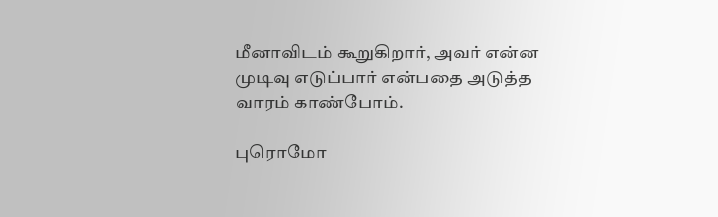மீனாவிடம் கூறுகிறார், அவர் என்ன முடிவு எடுப்பார் என்பதை அடுத்த வாரம் காண்போம்.

புரொமோ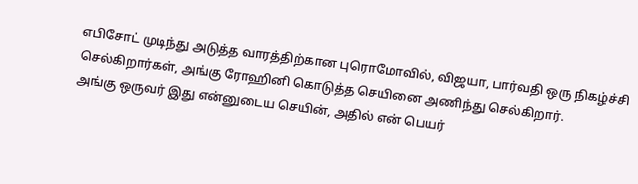எபிசோட் முடிந்து அடுத்த வாரத்திற்கான புரொமோவில், விஜயா, பார்வதி ஒரு நிகழ்ச்சி செல்கிறார்கள், அங்கு ரோஹினி கொடுத்த செயினை அணிந்து செல்கிறார்.
அங்கு ஒருவர் இது என்னுடைய செயின், அதில் என் பெயர்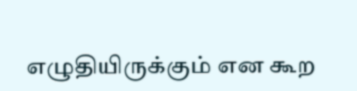எழுதியிருக்கும் என கூற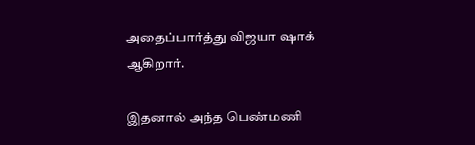அதைப்பார்த்து விஜயா ஷாக் ஆகிறார்.

இதனால் அந்த பெண்மணி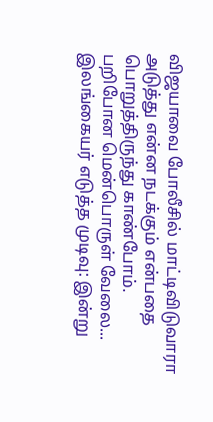விஜயாவை போலீசில் மாட்டிவிடுவாரா அடுத்து என்ன நடக்கும் என்பதை பொறுத்திருந்து காண்போம்.
பறிபோன மென்பொருள் வேலை... இலங்கையர் எடுத்த முடிவு: இன்று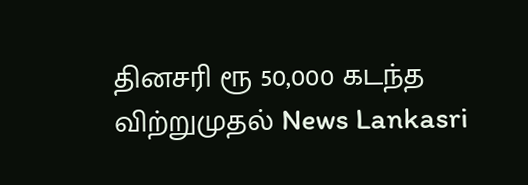தினசரி ரூ 50,000 கடந்த விற்றுமுதல் News Lankasri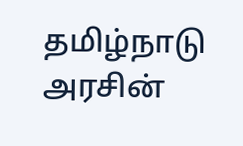தமிழ்நாடு அரசின்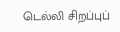டெல்லி சிறப்புப்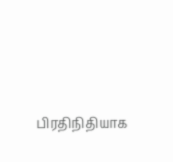பிரதிநிதியாக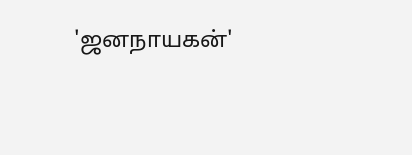'ஜனநாயகன்'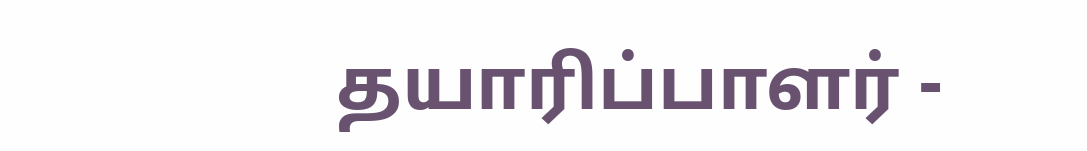தயாரிப்பாளர் -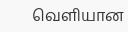வெளியான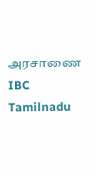அரசாணை IBC Tamilnadu